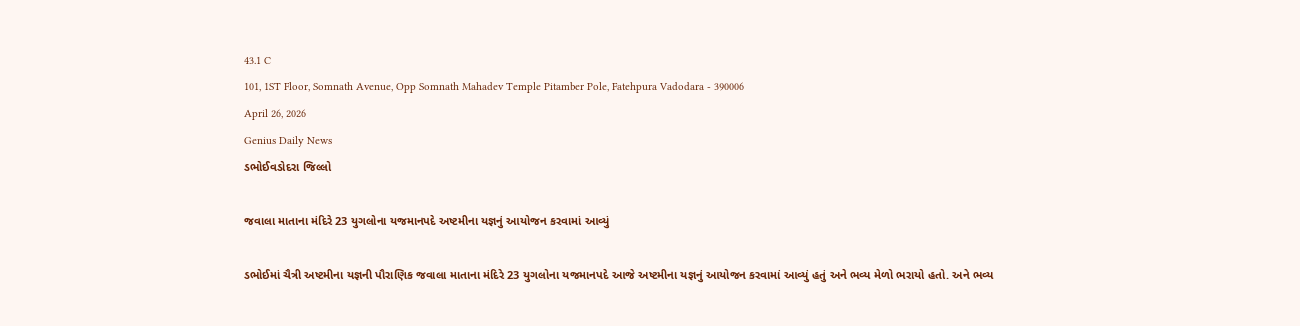43.1 C
101, 1ST Floor, Somnath Avenue, Opp Somnath Mahadev Temple Pitamber Pole, Fatehpura Vadodara - 390006
April 26, 2026
Genius Daily News
ડભોઈવડોદરા જિલ્લો

જવાલા માતાના મંદિરે 23 યુગલોના યજમાનપદે અષ્ટમીના યજ્ઞનું આયોજન કરવામાં આવ્યું

ડભોઈમાં ચૈત્રી અષ્ટમીના યજ્ઞની પૌરાણિક જવાલા માતાના મંદિરે 23 યુગલોના યજમાનપદે આજે અષ્ટમીના યજ્ઞનું આયોજન કરવામાં આવ્યું હતું અને ભવ્ય મેળો ભરાયો હતો. અને ભવ્ય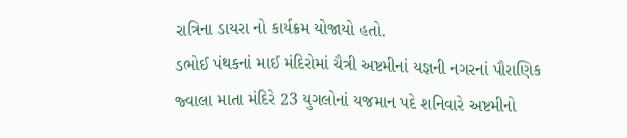રાત્રિના ડાયરા નો કાર્યક્રમ યોજાયો હતો.
ડભોઈ પંથકનાં માઈ મંદિરોમાં ચૈત્રી અષ્ટમીનાં યજ્ઞની નગરનાં પૌરાણિક જ્વાલા માતા મંદિરે 23 યુગલોનાં યજમાન પદે શનિવારે અષ્ટમીનો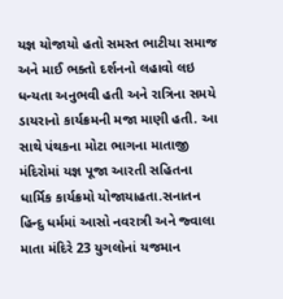યજ્ઞ યોજાયો હતો સમસ્ત ભાટીયા સમાજ અને માઈ ભક્તો દર્શનનો લહાવો લઇ ધન્યતા અનુભવી હતી અને રાત્રિના સમયે ડાયરાનો કાર્યક્રમની મજા માણી હતી. આ સાથે પંથકના મોટા ભાગના માતાજી મંદિરોમાં યજ્ઞ પૂજા આરતી સહિતના ધાર્મિક કાર્યક્રમો યોજાયાહતા.સનાતન હિન્દુ ધર્મમાં આસો નવરાત્રી અને જ્વાલા માતા મંદિરે 23 યુગલોનાં યજમાન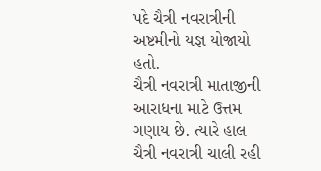પદે ચૈત્રી નવરાત્રીની અષ્ટમીનો યજ્ઞ યોજાયો હતો.
ચૈત્રી નવરાત્રી માતાજીની આરાધના માટે ઉત્તમ ગણાય છે. ત્યારે હાલ ચૈત્રી નવરાત્રી ચાલી રહી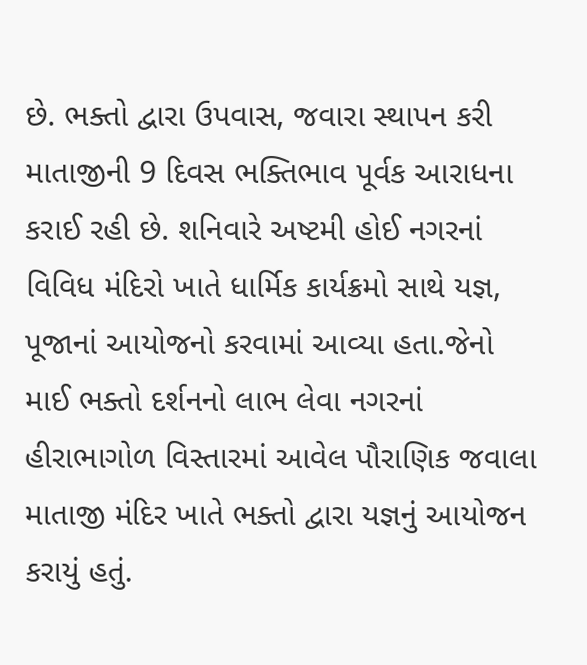છે. ભક્તો દ્વારા ઉપવાસ, જવારા સ્થાપન કરી માતાજીની 9 દિવસ ભક્તિભાવ પૂર્વક આરાધના કરાઈ રહી છે. શનિવારે અષ્ટમી હોઈ નગરનાં વિવિધ મંદિરો ખાતે ધાર્મિક કાર્યક્રમો સાથે યજ્ઞ, પૂજાનાં આયોજનો કરવામાં આવ્યા હતા.જેનો માઈ ભક્તો દર્શનનો લાભ લેવા નગરનાં હીરાભાગોળ વિસ્તારમાં આવેલ પૌરાણિક જવાલા માતાજી મંદિર ખાતે ભક્તો દ્વારા યજ્ઞનું આયોજન કરાયું હતું.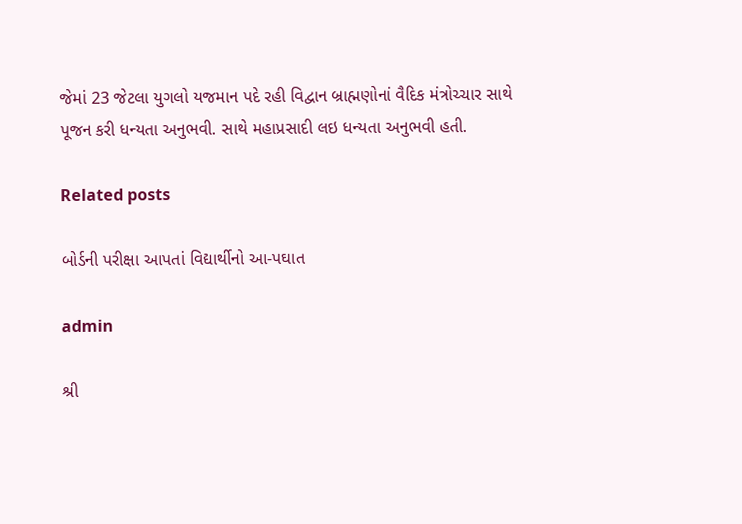જેમાં 23 જેટલા યુગલો યજમાન પદે રહી વિદ્વાન બ્રાહ્મણોનાં વૈદિક મંત્રોચ્ચાર સાથે પૂજન કરી ધન્યતા અનુભવી. સાથે મહાપ્રસાદી લઇ ધન્યતા અનુભવી હતી.

Related posts

બોર્ડની પરીક્ષા આપતાં વિદ્યાર્થીનો આ-પઘાત

admin

શ્રી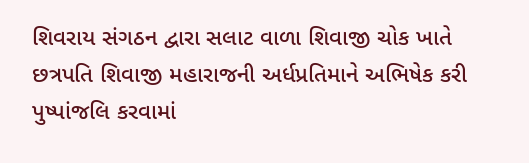શિવરાય સંગઠન દ્વારા સલાટ વાળા શિવાજી ચોક ખાતે છત્રપતિ શિવાજી મહારાજની અર્ધપ્રતિમાને અભિષેક કરી પુષ્પાંજલિ કરવામાં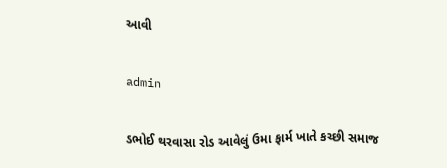આવી

admin

ડભોઈ થરવાસા રોડ આવેલું ઉમા ફાર્મ ખાતે કચ્છી સમાજ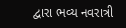દ્વારા ભવ્ય નવરાત્રી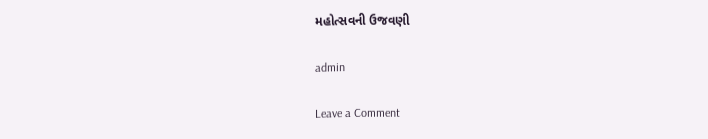મહોત્સવની ઉજવણી

admin

Leave a Comment